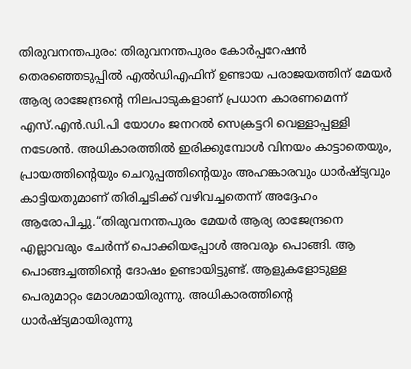തിരുവനന്തപുരം: തിരുവനന്തപുരം കോർപ്പറേഷൻ തെരഞ്ഞെടുപ്പിൽ എൽഡിഎഫിന് ഉണ്ടായ പരാജയത്തിന് മേയർ ആര്യ രാജേന്ദ്രന്റെ നിലപാടുകളാണ് പ്രധാന കാരണമെന്ന് എസ്.എൻ.ഡി.പി യോഗം ജനറൽ സെക്രട്ടറി വെള്ളാപ്പള്ളി നടേശൻ. അധികാരത്തിൽ ഇരിക്കുമ്പോൾ വിനയം കാട്ടാതെയും, പ്രായത്തിന്റെയും ചെറുപ്പത്തിന്റെയും അഹങ്കാരവും ധാർഷ്ട്യവും കാട്ടിയതുമാണ് തിരിച്ചടിക്ക് വഴിവച്ചതെന്ന് അദ്ദേഹം ആരോപിച്ചു.“തിരുവനന്തപുരം മേയർ ആര്യ രാജേന്ദ്രനെ എല്ലാവരും ചേർന്ന് പൊക്കിയപ്പോൾ അവരും പൊങ്ങി. ആ പൊങ്ങച്ചത്തിന്റെ ദോഷം ഉണ്ടായിട്ടുണ്ട്. ആളുകളോടുള്ള പെരുമാറ്റം മോശമായിരുന്നു. അധികാരത്തിന്റെ ധാർഷ്ട്യമായിരുന്നു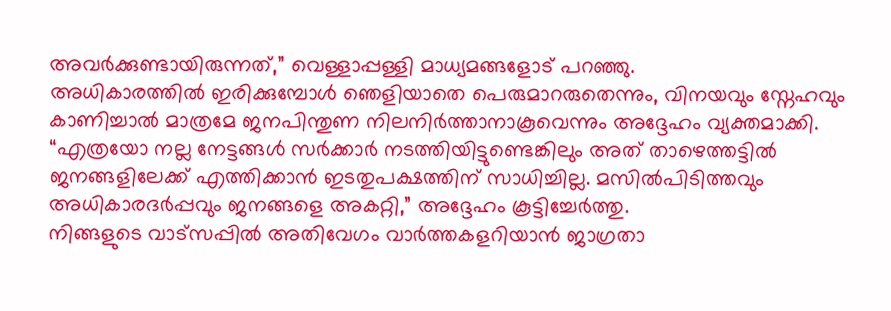അവർക്കുണ്ടായിരുന്നത്,” വെള്ളാപ്പള്ളി മാധ്യമങ്ങളോട് പറഞ്ഞു.
അധികാരത്തിൽ ഇരിക്കുമ്പോൾ ഞെളിയാതെ പെരുമാറരുതെന്നും, വിനയവും സ്നേഹവും കാണിച്ചാൽ മാത്രമേ ജനപിന്തുണ നിലനിർത്താനാകൂവെന്നും അദ്ദേഹം വ്യക്തമാക്കി. “എത്രയോ നല്ല നേട്ടങ്ങൾ സർക്കാർ നടത്തിയിട്ടുണ്ടെങ്കിലും അത് താഴെത്തട്ടിൽ ജനങ്ങളിലേക്ക് എത്തിക്കാൻ ഇടതുപക്ഷത്തിന് സാധിച്ചില്ല. മസിൽപിടിത്തവും അധികാരദർപ്പവും ജനങ്ങളെ അകറ്റി,” അദ്ദേഹം കൂട്ടിച്ചേർത്തു.
നിങ്ങളുടെ വാട്സപ്പിൽ അതിവേഗം വാർത്തകളറിയാൻ ജാഗ്രതാ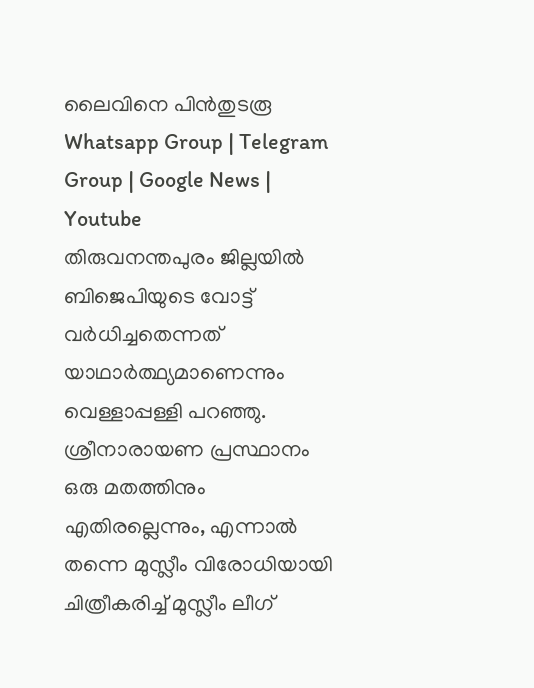ലൈവിനെ പിൻതുടരൂ Whatsapp Group | Telegram Group | Google News | Youtube
തിരുവനന്തപുരം ജില്ലയിൽ ബിജെപിയുടെ വോട്ട് വർധിച്ചതെന്നത് യാഥാർത്ഥ്യമാണെന്നും വെള്ളാപ്പള്ളി പറഞ്ഞു. ശ്രീനാരായണ പ്രസ്ഥാനം ഒരു മതത്തിനും എതിരല്ലെന്നും, എന്നാൽ തന്നെ മുസ്ലീം വിരോധിയായി ചിത്രീകരിച്ച് മുസ്ലീം ലീഗ്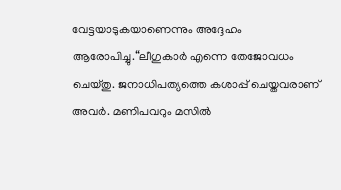വേട്ടയാടുകയാണെന്നും അദ്ദേഹം ആരോപിച്ചു.“ലീഗുകാർ എന്നെ തേജോവധം ചെയ്തു. ജനാധിപത്യത്തെ കശാപ്പ് ചെയ്തവരാണ് അവർ. മണിപവറും മസിൽ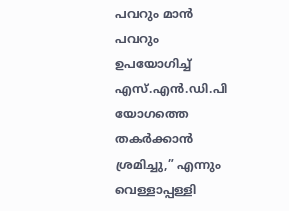പവറും മാൻ പവറും ഉപയോഗിച്ച് എസ്.എൻ.ഡി.പി യോഗത്തെ തകർക്കാൻ ശ്രമിച്ചു,” എന്നും വെള്ളാപ്പള്ളി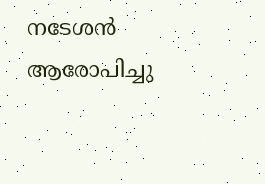നടേശൻ ആരോപിച്ചു